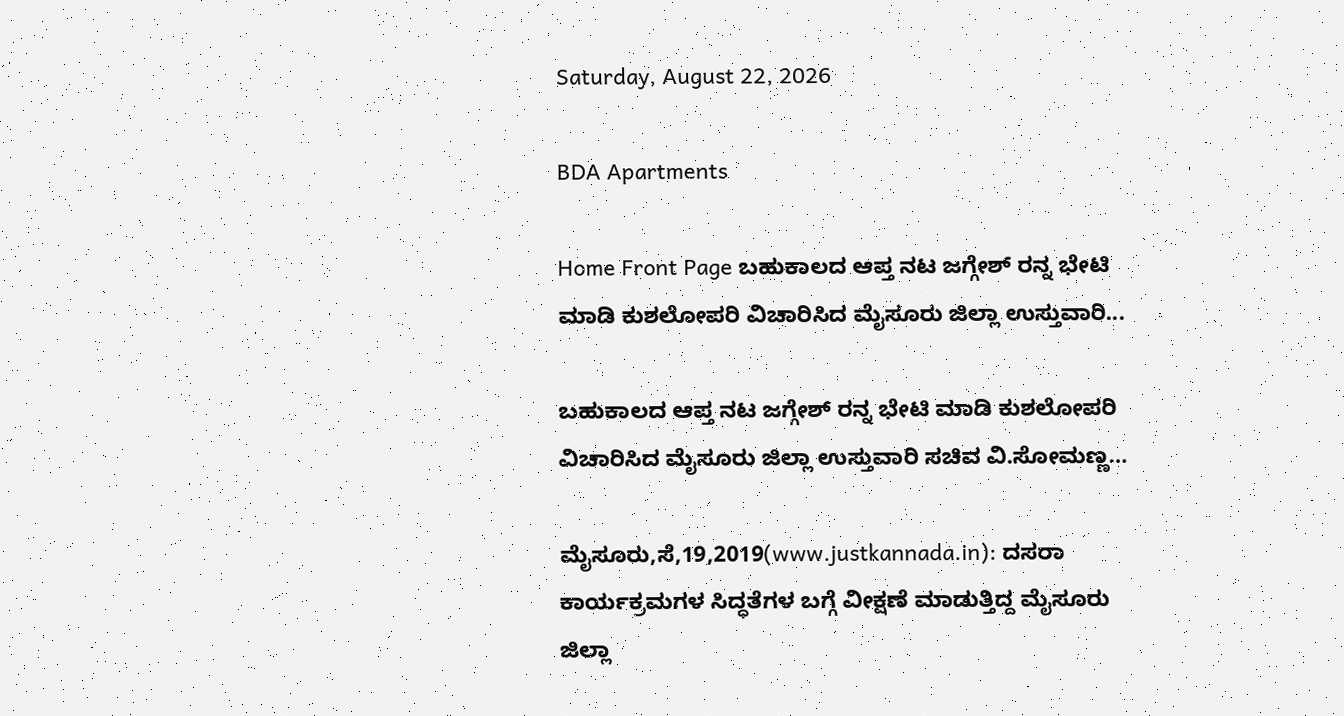Saturday, August 22, 2026

BDA Apartments

Home Front Page ಬಹುಕಾಲದ ಆಪ್ತ ನಟ ಜಗ್ಗೇಶ್ ರನ್ನ ಭೇಟಿ ಮಾಡಿ ಕುಶಲೋಪರಿ ವಿಚಾರಿಸಿದ ಮೈಸೂರು ಜಿಲ್ಲಾ ಉಸ್ತುವಾರಿ...

ಬಹುಕಾಲದ ಆಪ್ತ ನಟ ಜಗ್ಗೇಶ್ ರನ್ನ ಭೇಟಿ ಮಾಡಿ ಕುಶಲೋಪರಿ ವಿಚಾರಿಸಿದ ಮೈಸೂರು ಜಿಲ್ಲಾ ಉಸ್ತುವಾರಿ ಸಚಿವ ವಿ.ಸೋಮಣ್ಣ…

ಮೈಸೂರು,ಸೆ,19,2019(www.justkannada.in): ದಸರಾ ಕಾರ್ಯಕ್ರಮಗಳ ಸಿದ್ಧತೆಗಳ ಬಗ್ಗೆ ವೀಕ್ಷಣೆ ಮಾಡುತ್ತಿದ್ದ ಮೈಸೂರು ಜಿಲ್ಲಾ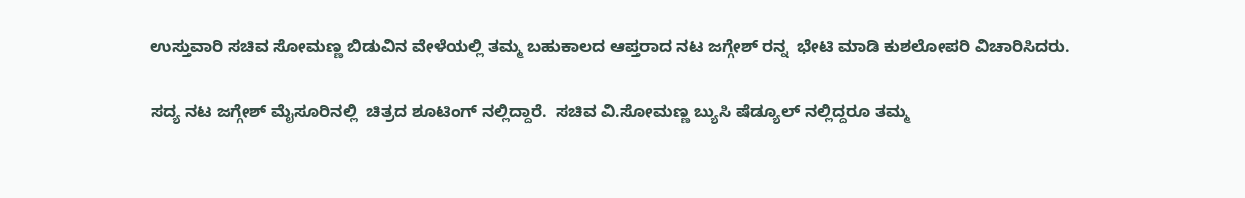ಉಸ್ತುವಾರಿ ಸಚಿವ ಸೋಮಣ್ಣ ಬಿಡುವಿನ ವೇಳೆಯಲ್ಲಿ ತಮ್ಮ ಬಹುಕಾಲದ ಆಪ್ತರಾದ ನಟ ಜಗ್ಗೇಶ್ ರನ್ನ  ಭೇಟಿ ಮಾಡಿ ಕುಶಲೋಪರಿ ವಿಚಾರಿಸಿದರು.

ಸದ್ಯ ನಟ ಜಗ್ಗೇಶ್ ಮೈಸೂರಿನಲ್ಲಿ  ಚಿತ್ರದ ಶೂಟಿಂಗ್ ನಲ್ಲಿದ್ದಾರೆ.  ಸಚಿವ ವಿ.ಸೋಮಣ್ಣ ಬ್ಯುಸಿ ಷೆಡ್ಯೂಲ್ ನಲ್ಲಿದ್ದರೂ ತಮ್ಮ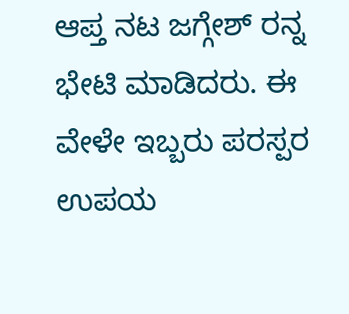ಆಪ್ತ ನಟ ಜಗ್ಗೇಶ್ ರನ್ನ  ಭೇಟಿ ಮಾಡಿದರು. ಈ ವೇಳೇ ಇಬ್ಬರು ಪರಸ್ಪರ ಉಪಯ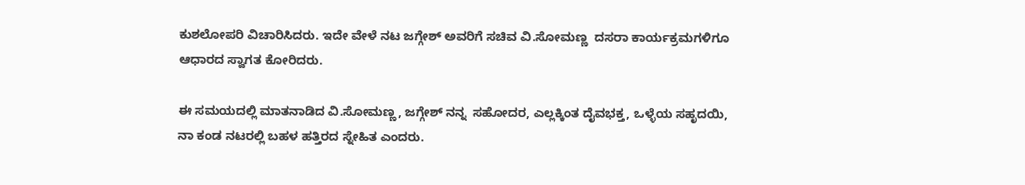ಕುಶಲೋಪರಿ ವಿಚಾರಿಸಿದರು. ಇದೇ ವೇಳೆ ನಟ ಜಗ್ಗೇಶ್ ಅವರಿಗೆ ಸಚಿವ ವಿ.ಸೋಮಣ್ಣ  ದಸರಾ ಕಾರ್ಯಕ್ರಮಗಳಿಗೂ ಆಧಾರದ ಸ್ವಾಗತ ಕೋರಿದರು.

ಈ ಸಮಯದಲ್ಲಿ ಮಾತನಾಡಿದ ವಿ.ಸೋಮಣ್ಣ, ಜಗ್ಗೇಶ್ ನನ್ನ  ಸಹೋದರ, ಎಲ್ಲಕ್ಕಿಂತ ದೈವಭಕ್ತ, ಒಳ್ಳೆಯ ಸಹೃದಯಿ, ನಾ ಕಂಡ ನಟರಲ್ಲಿ ಬಹಳ ಹತ್ತಿರದ ಸ್ನೇಹಿತ ಎಂದರು.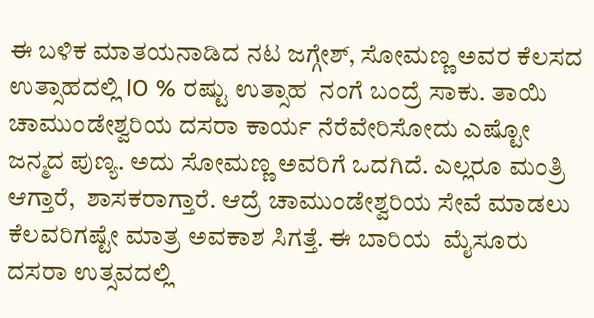ಈ ಬಳಿಕ ಮಾತಯನಾಡಿದ ನಟ ಜಗ್ಗೇಶ್, ಸೋಮಣ್ಣ ಅವರ ಕೆಲಸದ ಉತ್ಸಾಹದಲ್ಲಿ lO % ರಷ್ಟು ಉತ್ಸಾಹ  ನಂಗೆ ಬಂದ್ರೆ ಸಾಕು. ತಾಯಿ ಚಾಮುಂಡೇಶ್ವರಿಯ ದಸರಾ ಕಾರ್ಯ ನೆರೆವೇರಿಸೋದು ಎಷ್ಟೋ ಜನ್ಮದ ಪುಣ್ಯ. ಅದು ಸೋಮಣ್ಣ ಅವರಿಗೆ ಒದಗಿದೆ. ಎಲ್ಲರೂ ಮಂತ್ರಿ ಆಗ್ತಾರೆ,  ಶಾಸಕರಾಗ್ತಾರೆ. ಆದ್ರೆ ಚಾಮುಂಡೇಶ್ವರಿಯ ಸೇವೆ ಮಾಡಲು ಕೆಲವರಿಗಷ್ಟೇ ಮಾತ್ರ ಅವಕಾಶ ಸಿಗತ್ತೆ. ಈ ಬಾರಿಯ  ಮೈಸೂರು ದಸರಾ ಉತ್ಸವದಲ್ಲಿ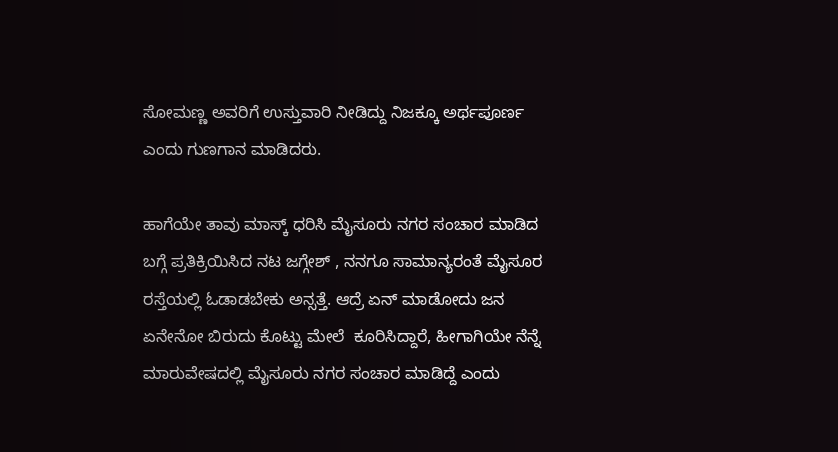ಸೋಮಣ್ಣ ಅವರಿಗೆ ಉಸ್ತುವಾರಿ ನೀಡಿದ್ದು ನಿಜಕ್ಕೂ ಅರ್ಥಪೂರ್ಣ ಎಂದು ಗುಣಗಾನ ಮಾಡಿದರು.

ಹಾಗೆಯೇ ತಾವು ಮಾಸ್ಕ್ ಧರಿಸಿ ಮೈಸೂರು ನಗರ ಸಂಚಾರ ಮಾಡಿದ ಬಗ್ಗೆ ಪ್ರತಿಕ್ರಿಯಿಸಿದ ನಟ ಜಗ್ಗೇಶ್ , ನನಗೂ ಸಾಮಾನ್ಯರಂತೆ ಮೈಸೂರ ರಸ್ತೆಯಲ್ಲಿ ಓಡಾಡಬೇಕು ಅನ್ಸತ್ತೆ. ಆದ್ರೆ ಏನ್ ಮಾಡೋದು ಜನ ಏನೇನೋ ಬಿರುದು ಕೊಟ್ಟು ಮೇಲೆ  ಕೂರಿಸಿದ್ದಾರೆ, ಹೀಗಾಗಿಯೇ ನೆನ್ನೆ ಮಾರುವೇಷದಲ್ಲಿ ಮೈಸೂರು ನಗರ ಸಂಚಾರ ಮಾಡಿದ್ದೆ ಎಂದು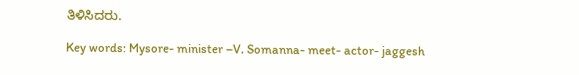ತಿಳಿಸಿದರು.

Key words: Mysore- minister –V. Somanna- meet- actor- jaggesh